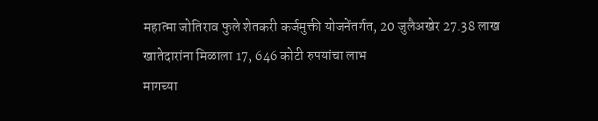महात्मा जोतिराव फुले शेतकरी कर्जमुक्ती योजनेंतर्गत, 20 जुलैअखेर 27.38 लाख खातेदारांना मिळाला 17, 646 कोटी रुपयांचा लाभ
मागच्या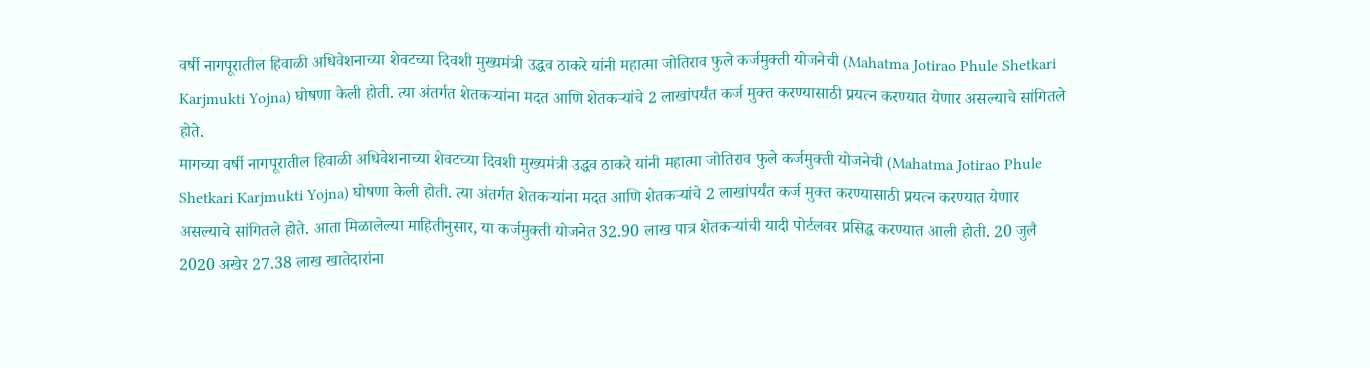वर्षी नागपूरातील हिवाळी अधिवेशनाच्या शेवटच्या दिवशी मुख्यमंत्री उद्धव ठाकरे यांनी महात्मा जोतिराव फुले कर्जमुक्ती योजनेची (Mahatma Jotirao Phule Shetkari Karjmukti Yojna) घोषणा केली होती. त्या अंतर्गत शेतकऱ्यांना मदत आणि शेतकऱ्यांचे 2 लाखांपर्यंत कर्ज मुक्त करण्यासाठी प्रयत्न करण्यात येणार असल्याचे सांगितले होते.
मागच्या वर्षी नागपूरातील हिवाळी अधिवेशनाच्या शेवटच्या दिवशी मुख्यमंत्री उद्धव ठाकरे यांनी महात्मा जोतिराव फुले कर्जमुक्ती योजनेची (Mahatma Jotirao Phule Shetkari Karjmukti Yojna) घोषणा केली होती. त्या अंतर्गत शेतकऱ्यांना मदत आणि शेतकऱ्यांचे 2 लाखांपर्यंत कर्ज मुक्त करण्यासाठी प्रयत्न करण्यात येणार असल्याचे सांगितले होते. आता मिळालेल्या माहितीनुसार, या कर्जमुक्ती योजनेत 32.90 लाख पात्र शेतकऱ्यांची यादी पोर्टलवर प्रसिद्ध करण्यात आली होती. 20 जुलै 2020 अखेर 27.38 लाख खातेदारांना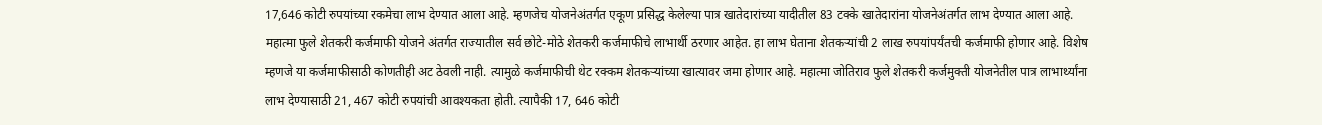17,646 कोटी रुपयांच्या रकमेचा लाभ देण्यात आला आहे. म्हणजेच योजनेअंतर्गत एकूण प्रसिद्ध केलेल्या पात्र खातेदारांच्या यादीतील 83 टक्के खातेदारांना योजनेअंतर्गत लाभ देण्यात आला आहे.
महात्मा फुले शेतकरी कर्जमाफी योजने अंतर्गत राज्यातील सर्व छोटे-मोठे शेतकरी कर्जमाफीचे लाभार्थी ठरणार आहेत. हा लाभ घेताना शेतकऱ्यांची 2 लाख रुपयांपर्यंतची कर्जमाफी होणार आहे. विशेष म्हणजे या कर्जमाफीसाठी कोणतीही अट ठेवली नाही. त्यामुळे कर्जमाफीची थेट रक्कम शेतकऱ्यांच्या खात्यावर जमा होणार आहे. महात्मा जोतिराव फुले शेतकरी कर्जमुक्ती योजनेतील पात्र लाभार्थ्यांना लाभ देण्यासाठी 21, 467 कोटी रुपयांची आवश्यकता होती. त्यापैकी 17, 646 कोटी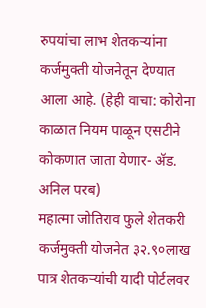रुपयांचा लाभ शेतकऱ्यांना कर्जमुक्ती योजनेतून देण्यात आला आहे. (हेही वाचा: कोरोना काळात नियम पाळून एसटीने कोकणात जाता येणार- ॲड. अनिल परब)
महात्मा जोतिराव फुले शेतकरी कर्जमुक्ती योजनेत ३२.९०लाख पात्र शेतकऱ्यांची यादी पोर्टलवर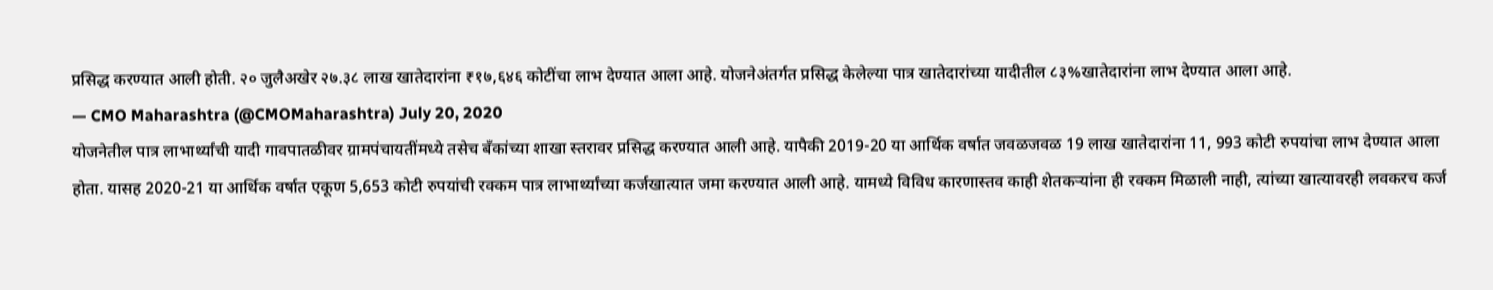प्रसिद्ध करण्यात आली होती. २० जुलैअखेर २७.३८ लाख खातेदारांना ₹१७,६४६ कोटींचा लाभ देण्यात आला आहे. योजनेअंतर्गत प्रसिद्ध केलेल्या पात्र खातेदारांच्या यादीतील ८३%खातेदारांना लाभ देण्यात आला आहे.
— CMO Maharashtra (@CMOMaharashtra) July 20, 2020
योजनेतील पात्र लाभार्थ्यांची यादी गावपातळीवर ग्रामपंचायतींमध्ये तसेच बँकांच्या शाखा स्तरावर प्रसिद्ध करण्यात आली आहे. यापैकी 2019-20 या आर्थिक वर्षात जवळजवळ 19 लाख खातेदारांना 11, 993 कोटी रुपयांचा लाभ देण्यात आला होता. यासह 2020-21 या आर्थिक वर्षात एकूण 5,653 कोटी रुपयांची रक्कम पात्र लाभार्थ्यांच्या कर्जखात्यात जमा करण्यात आली आहे. यामध्ये विविध कारणास्तव काही शेतकऱ्यांना ही रक्कम मिळाली नाही, त्यांच्या खात्यावरही लवकरच कर्ज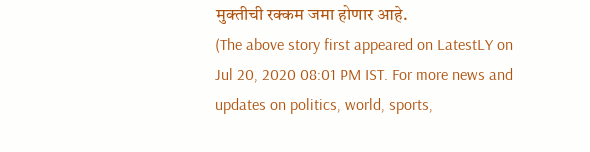मुक्तीची रक्कम जमा होणार आहे.
(The above story first appeared on LatestLY on Jul 20, 2020 08:01 PM IST. For more news and updates on politics, world, sports,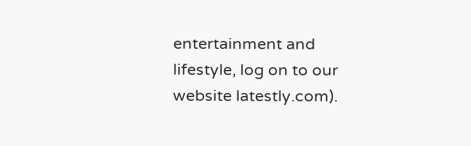entertainment and lifestyle, log on to our website latestly.com).